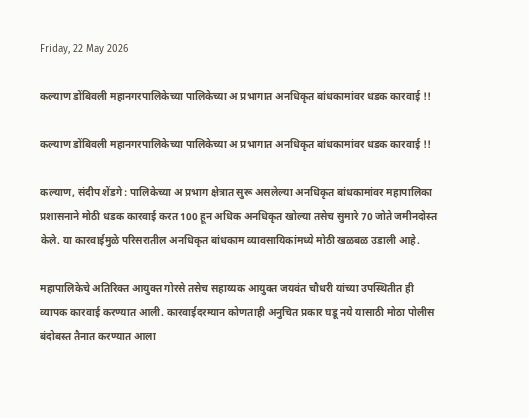Friday, 22 May 2026

कल्याण डोंबिवली महानगरपालिकेच्या पालिकेच्या अ प्रभागात अनधिकृत बांधकामांवर धडक कारवाई !!

कल्याण डोंबिवली महानगरपालिकेच्या पालिकेच्या अ प्रभागात अनधिकृत बांधकामांवर धडक कारवाई !!

कल्याण, संदीप शेंडगे : पालिकेच्या अ प्रभाग क्षेत्रात सुरू असलेल्या अनधिकृत बांधकामांवर महापालिका प्रशासनाने मोठी धडक कारवाई करत 100 हून अधिक अनधिकृत खोल्या तसेच सुमारे 70 जोते जमीनदोस्त केले. या कारवाईमुळे परिसरातील अनधिकृत बांधकाम व्यावसायिकांमध्ये मोठी खळबळ उडाली आहे.

महापालिकेचे अतिरिक्त आयुक्त गोरसे तसेच सहाय्यक आयुक्त जयवंत चौधरी यांच्या उपस्थितीत ही व्यापक कारवाई करण्यात आली. कारवाईदरम्यान कोणताही अनुचित प्रकार घडू नये यासाठी मोठा पोलीस बंदोबस्त तैनात करण्यात आला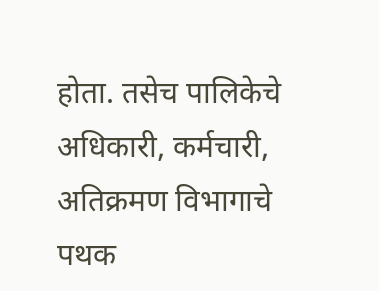होता. तसेच पालिकेचे अधिकारी, कर्मचारी, अतिक्रमण विभागाचे पथक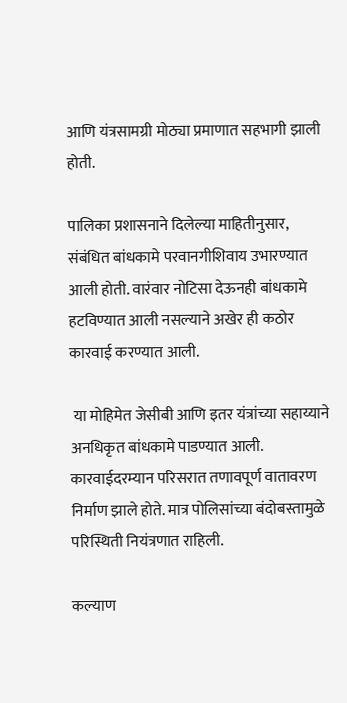आणि यंत्रसामग्री मोठ्या प्रमाणात सहभागी झाली होती.

पालिका प्रशासनाने दिलेल्या माहितीनुसार, संबंधित बांधकामे परवानगीशिवाय उभारण्यात आली होती. वारंवार नोटिसा देऊनही बांधकामे हटविण्यात आली नसल्याने अखेर ही कठोर कारवाई करण्यात आली.

 या मोहिमेत जेसीबी आणि इतर यंत्रांच्या सहाय्याने अनधिकृत बांधकामे पाडण्यात आली. कारवाईदरम्यान परिसरात तणावपूर्ण वातावरण निर्माण झाले होते. मात्र पोलिसांच्या बंदोबस्तामुळे परिस्थिती नियंत्रणात राहिली.

कल्याण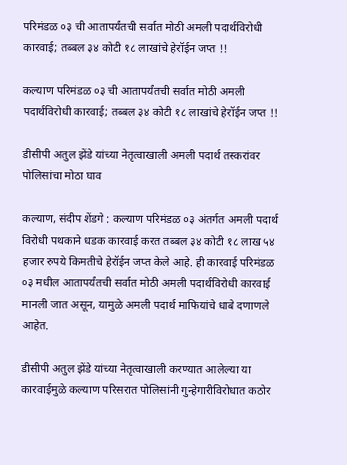परिमंडळ ०३ ची आतापर्यंतची सर्वात मोठी अमली पदार्थविरोधी कारवाई; तब्बल ३४ कोटी १८ लाखांचे हेरॉईन जप्त !!

कल्याण परिमंडळ ०३ ची आतापर्यंतची सर्वात मोठी अमली पदार्थविरोधी कारवाई; तब्बल ३४ कोटी १८ लाखांचे हेरॉईन जप्त !!

डीसीपी अतुल झेंडे यांच्या नेतृत्वाखाली अमली पदार्थ तस्करांवर पोलिसांचा मोठा घाव

कल्याण, संदीप शेंडगे : कल्याण परिमंडळ ०३ अंतर्गत अमली पदार्थ विरोधी पथकाने धडक कारवाई करत तब्बल ३४ कोटी १८ लाख ५४ हजार रुपये किमतीचे हेरॉईन जप्त केले आहे. ही कारवाई परिमंडळ ०३ मधील आतापर्यंतची सर्वात मोठी अमली पदार्थविरोधी कारवाई मानली जात असून, यामुळे अमली पदार्थ माफियांचे धाबे दणाणले आहेत.

डीसीपी अतुल झेंडे यांच्या नेतृत्वाखाली करण्यात आलेल्या या कारवाईमुळे कल्याण परिसरात पोलिसांनी गुन्हेगारीविरोधात कठोर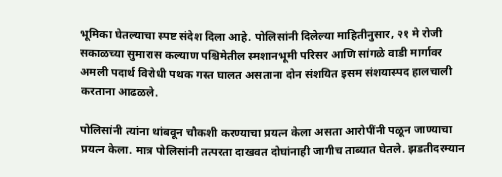भूमिका घेतल्याचा स्पष्ट संदेश दिला आहे. पोलिसांनी दिलेल्या माहितीनुसार, २१ मे रोजी सकाळच्या सुमारास कल्याण पश्चिमेतील स्मशानभूमी परिसर आणि सांगळे वाडी मार्गावर अमली पदार्थ विरोधी पथक गस्त घालत असताना दोन संशयित इसम संशयास्पद हालचाली करताना आढळले.

पोलिसांनी त्यांना थांबवून चौकशी करण्याचा प्रयत्न केला असता आरोपींनी पळून जाण्याचा प्रयत्न केला. मात्र पोलिसांनी तत्परता दाखवत दोघांनाही जागीच ताब्यात घेतले. झडतीदरम्यान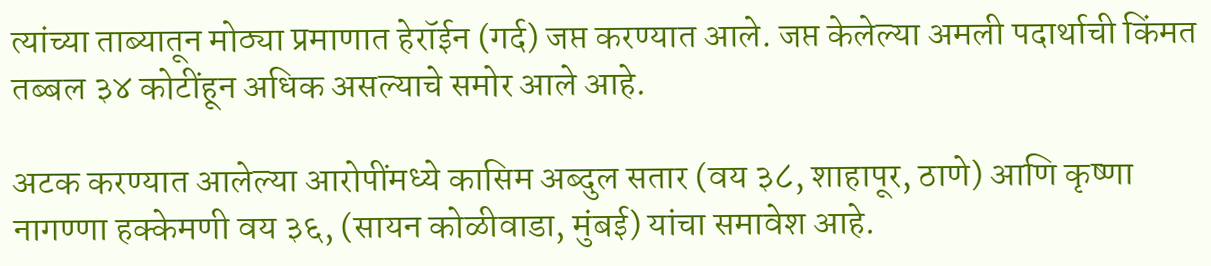त्यांच्या ताब्यातून मोठ्या प्रमाणात हेरॉईन (गर्द) जप्त करण्यात आले. जप्त केलेल्या अमली पदार्थाची किंमत तब्बल ३४ कोटींहून अधिक असल्याचे समोर आले आहे.

अटक करण्यात आलेल्या आरोपींमध्ये कासिम अब्दुल सतार (वय ३८, शाहापूर, ठाणे) आणि कृष्णा नागण्णा हक्केमणी वय ३६, (सायन कोळीवाडा, मुंबई) यांचा समावेश आहे.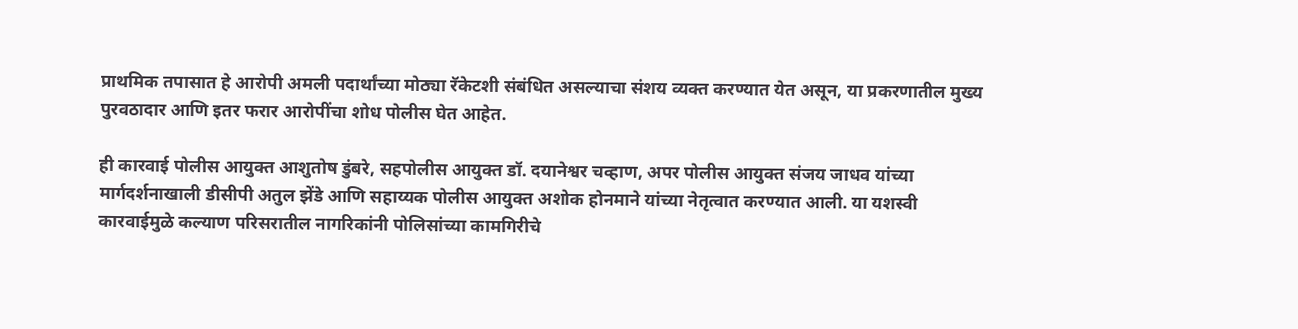प्राथमिक तपासात हे आरोपी अमली पदार्थांच्या मोठ्या रॅकेटशी संबंधित असल्याचा संशय व्यक्त करण्यात येत असून, या प्रकरणातील मुख्य पुरवठादार आणि इतर फरार आरोपींचा शोध पोलीस घेत आहेत.

ही कारवाई पोलीस आयुक्त आशुतोष डुंबरे, सहपोलीस आयुक्त डॉ. दयानेश्वर चव्हाण, अपर पोलीस आयुक्त संजय जाधव यांच्या मार्गदर्शनाखाली डीसीपी अतुल झेंडे आणि सहाय्यक पोलीस आयुक्त अशोक होनमाने यांच्या नेतृत्वात करण्यात आली. या यशस्वी कारवाईमुळे कल्याण परिसरातील नागरिकांनी पोलिसांच्या कामगिरीचे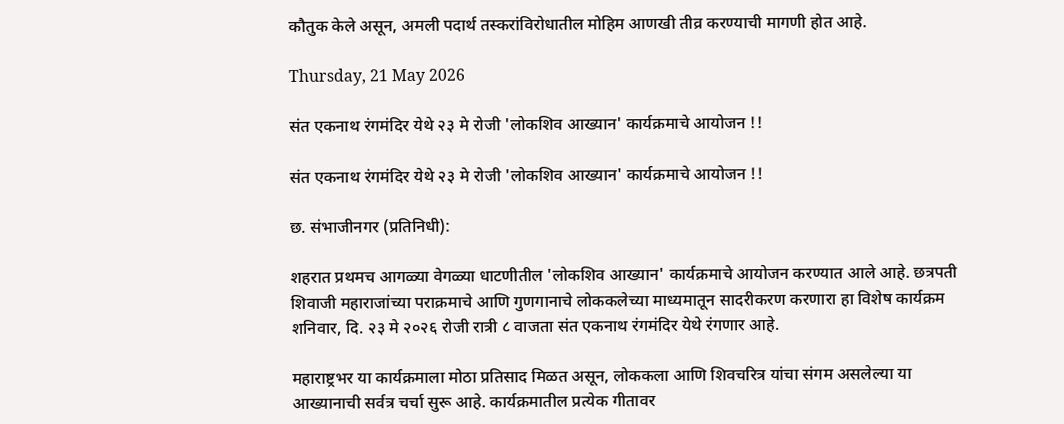कौतुक केले असून, अमली पदार्थ तस्करांविरोधातील मोहिम आणखी तीव्र करण्याची मागणी होत आहे.

Thursday, 21 May 2026

संत एकनाथ रंगमंदिर येथे २३ मे रोजी 'लोकशिव आख्यान' कार्यक्रमाचे आयोजन !!

संत एकनाथ रंगमंदिर येथे २३ मे रोजी 'लोकशिव आख्यान' कार्यक्रमाचे आयोजन !!

छ. संभाजीनगर (प्रतिनिधी):

शहरात प्रथमच आगळ्या वेगळ्या धाटणीतील 'लोकशिव आख्यान' कार्यक्रमाचे आयोजन करण्यात आले आहे. छत्रपती शिवाजी महाराजांच्या पराक्रमाचे आणि गुणगानाचे लोककलेच्या माध्यमातून सादरीकरण करणारा हा विशेष कार्यक्रम शनिवार, दि. २३ मे २०२६ रोजी रात्री ८ वाजता संत एकनाथ रंगमंदिर येथे रंगणार आहे.

महाराष्ट्रभर या कार्यक्रमाला मोठा प्रतिसाद मिळत असून, लोककला आणि शिवचरित्र यांचा संगम असलेल्या या आख्यानाची सर्वत्र चर्चा सुरू आहे. कार्यक्रमातील प्रत्येक गीतावर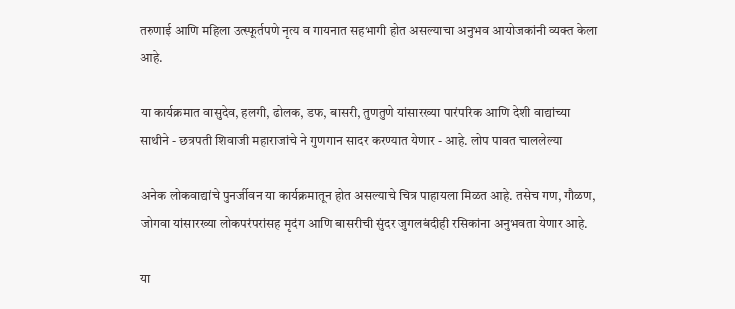तरुणाई आणि महिला उत्स्फूर्तपणे नृत्य व गायनात सहभागी होत असल्याचा अनुभव आयोजकांनी व्यक्त केला आहे.

या कार्यक्रमात वासुदेव, हलगी, ढोलक, डफ, बासरी, तुणतुणे यांसारख्या पारंपरिक आणि देशी वाद्यांच्या साथीने - छत्रपती शिवाजी महाराजांचे ने गुणगान सादर करण्यात येणार - आहे. लोप पावत चाललेल्या

अनेक लोकवाद्यांचे पुनर्जीवन या कार्यक्रमातून होत असल्याचे चित्र पाहायला मिळत आहे. तसेच गण, गौळण, जोगवा यांसारख्या लोकपरंपरांसह मृदंग आणि बासरीची सुंदर जुगलबंदीही रसिकांना अनुभवता येणार आहे.

या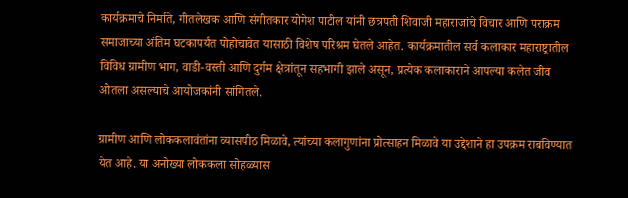कार्यक्रमाचे निर्माते, गीतलेखक आणि संगीतकार योगेश पाटील यांनी छत्रपती शिवाजी महाराजांचे विचार आणि पराक्रम समाजाच्या अंतिम घटकापर्यंत पोहोचावेत यासाठी विशेष परिश्रम घेतले आहेत. कार्यक्रमातील सर्व कलाकार महाराष्ट्रातील विविध ग्रामीण भाग, वाडी-वस्ती आणि दुर्गम क्षेत्रांतून सहभागी झाले असून, प्रत्येक कलाकाराने आपल्या कलेत जीव ओतला असल्याचे आयोजकांनी सांगितले.

ग्रामीण आणि लोककलावंतांना व्यासपीठ मिळावे, त्यांच्या कलागुणांना प्रोत्साहन मिळावे या उद्देशाने हा उपक्रम राबविण्यात येत आहे. या अनोख्या लोककला सोहळ्यास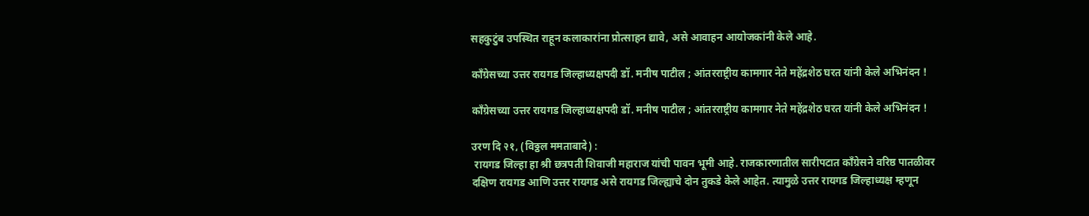सहकुटुंब उपस्थित राहून कलाकारांना प्रोत्साहन द्यावे, असे आवाहन आयोजकांनी केले आहे.

कॉंग्रेसच्या उत्तर रायगड जिल्हाध्यक्षपदी डॉ. मनीष पाटील ; आंतरराष्ट्रीय कामगार नेते महेंद्रशेठ घरत यांनी केले अभिनंदन !

कॉंग्रेसच्या उत्तर रायगड जिल्हाध्यक्षपदी डॉ. मनीष पाटील ; आंतरराष्ट्रीय कामगार नेते महेंद्रशेठ घरत यांनी केले अभिनंदन !

उरण दि २१, (विठ्ठल ममताबादे) :
 रायगड जिल्हा हा श्री छत्रपती शिवाजी महाराज यांची पावन भूमी आहे. राजकारणातील सारीपटात कॉंग्रेसने वरिष्ठ पातळीवर दक्षिण रायगड आणि उत्तर रायगड असे रायगड जिल्ह्याचे दोन तुकडे केले आहेत. त्यामुळे उत्तर रायगड जिल्हाध्यक्ष म्हणून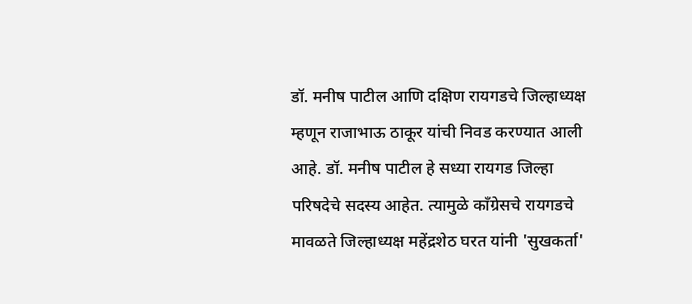डॉ. मनीष पाटील आणि दक्षिण रायगडचे जिल्हाध्यक्ष म्हणून राजाभाऊ ठाकूर यांची निवड करण्यात आली आहे. डॉ. मनीष पाटील हे सध्या रायगड जिल्हा परिषदेचे सदस्य आहेत. त्यामुळे कॉंग्रेसचे रायगडचे मावळते जिल्हाध्यक्ष महेंद्रशेठ घरत यांनी 'सुखकर्ता'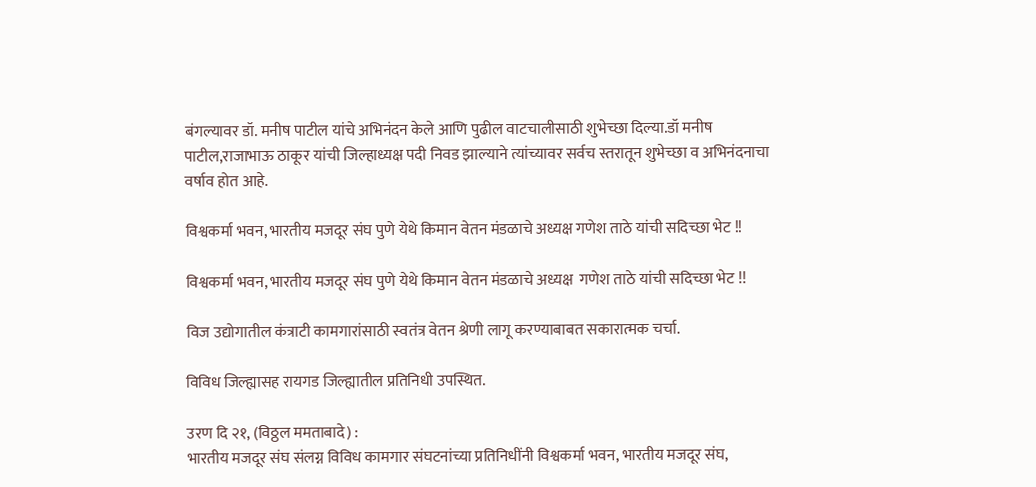बंगल्यावर डॉ. मनीष पाटील यांचे अभिनंदन केले आणि पुढील वाटचालीसाठी शुभेच्छा दिल्या.डॉ मनीष पाटील,राजाभाऊ ठाकूर यांची जिल्हाध्यक्ष पदी निवड झाल्याने त्यांच्यावर सर्वच स्तरातून शुभेच्छा व अभिनंदनाचा वर्षाव होत आहे.

विश्वकर्मा भवन, भारतीय मजदूर संघ पुणे येथे किमान वेतन मंडळाचे अध्यक्ष गणेश ताठे यांची सदिच्छा भेट !!

विश्वकर्मा भवन, भारतीय मजदूर संघ पुणे येथे किमान वेतन मंडळाचे अध्यक्ष  गणेश ताठे यांची सदिच्छा भेट !!

विज उद्योगातील कंत्राटी कामगारांसाठी स्वतंत्र वेतन श्रेणी लागू करण्याबाबत सकारात्मक चर्चा.

विविध जिल्ह्यासह रायगड जिल्ह्यातील प्रतिनिधी उपस्थित.

उरण दि २१, (विठ्ठल ममताबादे) :
भारतीय मजदूर संघ संलग्न विविध कामगार संघटनांच्या प्रतिनिधींनी विश्वकर्मा भवन, भारतीय मजदूर संघ,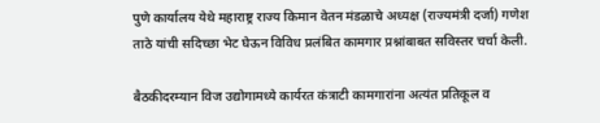पुणे कार्यालय येथे महाराष्ट्र राज्य किमान वेतन मंडळाचे अध्यक्ष (राज्यमंत्री दर्जा) गणेश ताठे यांची सदिच्छा भेट घेऊन विविध प्रलंबित कामगार प्रश्नांबाबत सविस्तर चर्चा केली.

बैठकीदरम्यान विज उद्योगामध्ये कार्यरत कंत्राटी कामगारांना अत्यंत प्रतिकूल व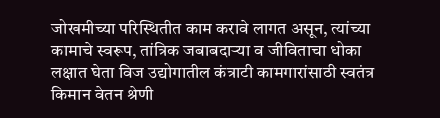जोखमीच्या परिस्थितीत काम करावे लागत असून, त्यांच्या कामाचे स्वरूप, तांत्रिक जबाबदाऱ्या व जीविताचा धोका लक्षात घेता विज उद्योगातील कंत्राटी कामगारांसाठी स्वतंत्र किमान वेतन श्रेणी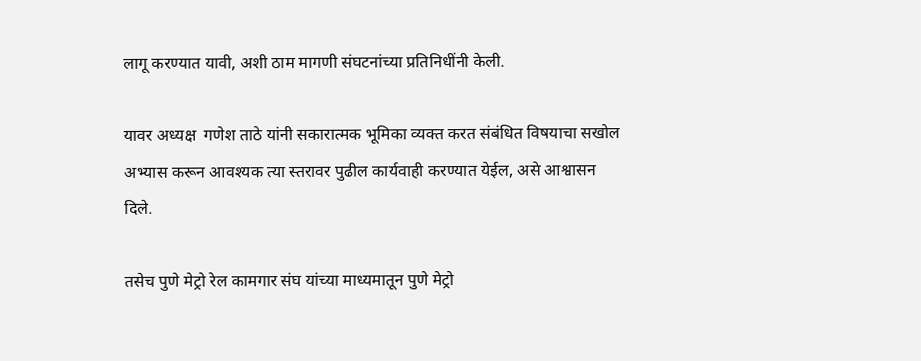लागू करण्यात यावी, अशी ठाम मागणी संघटनांच्या प्रतिनिधींनी केली.

यावर अध्यक्ष  गणेश ताठे यांनी सकारात्मक भूमिका व्यक्त करत संबंधित विषयाचा सखोल अभ्यास करून आवश्यक त्या स्तरावर पुढील कार्यवाही करण्यात येईल, असे आश्वासन दिले.

तसेच पुणे मेट्रो रेल कामगार संघ यांच्या माध्यमातून पुणे मेट्रो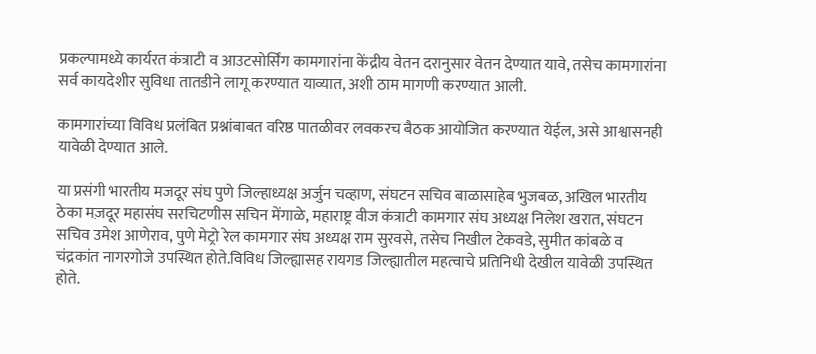प्रकल्पामध्ये कार्यरत कंत्राटी व आउटसोर्सिंग कामगारांना केंद्रीय वेतन दरानुसार वेतन देण्यात यावे, तसेच कामगारांना सर्व कायदेशीर सुविधा तातडीने लागू करण्यात याव्यात, अशी ठाम मागणी करण्यात आली.

कामगारांच्या विविध प्रलंबित प्रश्नांबाबत वरिष्ठ पातळीवर लवकरच बैठक आयोजित करण्यात येईल, असे आश्वासनही यावेळी देण्यात आले.

या प्रसंगी भारतीय मजदूर संघ पुणे जिल्हाध्यक्ष अर्जुन चव्हाण, संघटन सचिव बाळासाहेब भुजबळ, अखिल भारतीय ठेका मज़दूर महासंघ सरचिटणीस सचिन मेंगाळे, महाराष्ट्र वीज कंत्राटी कामगार संघ अध्यक्ष निलेश खरात, संघटन सचिव उमेश आणेराव, पुणे मेट्रो रेल कामगार संघ अध्यक्ष राम सुरवसे, तसेच निखील टेकवडे, सुमीत कांबळे व चंद्रकांत नागरगोजे उपस्थित होते.विविध जिल्ह्यासह रायगड जिल्ह्यातील महत्वाचे प्रतिनिधी देखील यावेळी उपस्थित होते.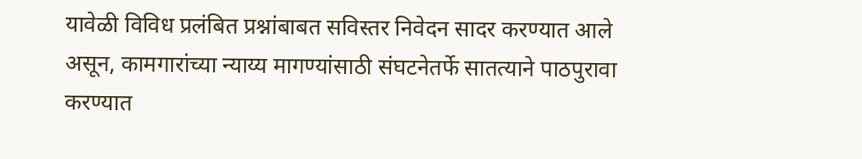यावेळी विविध प्रलंबित प्रश्नांबाबत सविस्तर निवेदन सादर करण्यात आले असून, कामगारांच्या न्याय्य मागण्यांसाठी संघटनेतर्फे सातत्याने पाठपुरावा करण्यात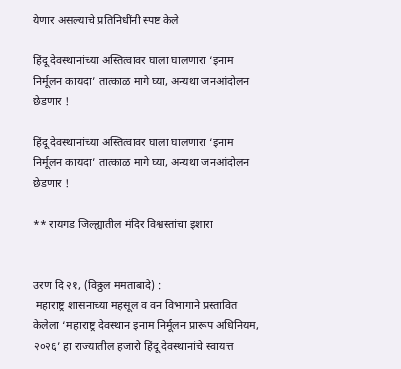येणार असल्याचे प्रतिनिधींनी स्पष्ट केले

हिंदू देवस्थानांच्या अस्तित्वावर घाला घालणारा ‘इनाम निर्मूलन कायदा’ तात्काळ मागे घ्या, अन्यथा जनआंदोलन छेडणार !

हिंदू देवस्थानांच्या अस्तित्वावर घाला घालणारा ‘इनाम निर्मूलन कायदा’ तात्काळ मागे घ्या, अन्यथा जनआंदोलन छेडणार !

** रायगड जिल्ह्यातील मंदिर विश्वस्तांचा इशारा


उरण दि २१, (विठ्ठल ममताबादे) :
 महाराष्ट्र शासनाच्या महसूल व वन विभागाने प्रस्तावित केलेला ‘महाराष्ट्र देवस्थान इनाम निर्मूलन प्रारूप अधिनियम, २०२६’ हा राज्यातील हजारो हिंदू देवस्थानांचे स्वायत्त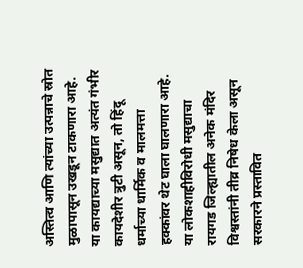अस्तित्व आणि त्यांच्या उत्पन्नाचे स्रोत मुळापासून उखडून टाकणारा आहे. या कायद्याच्या मसुद्यात अत्यंत गंभीर कायदेशीर त्रुटी असून, तो हिंदू धर्माच्या धार्मिक व मालमत्ता हक्कांवर थेट घाला घालणारा आहे. या लोकशाहीविरोधी मसुद्याचा रायगड जिल्ह्यातील अनेक मंदिर विश्वस्तांनी तीव्र निषेध केला असून सरकारने प्रस्तावित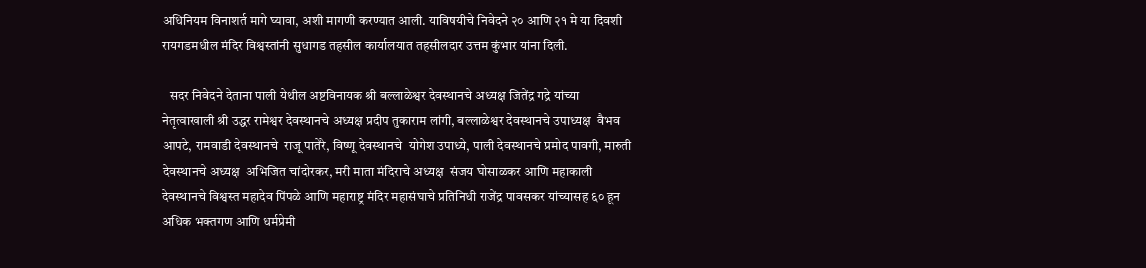अधिनियम विनाशर्त मागे घ्यावा, अशी मागणी करण्यात आली. याविषयीचे निवेदने २० आणि २१ मे या दिवशी रायगडमधील मंदिर विश्वस्तांनी सुधागड तहसील कार्यालयात तहसीलदार उत्तम कुंभार यांना दिली.

   सदर निवेदने देताना पाली येथील अष्टविनायक श्री बल्लाळेश्वर देवस्थानचे अध्यक्ष जितेंद्र गद्रे यांच्या नेतृत्वाखाली श्री उद्धर रामेश्वर देवस्थानचे अध्यक्ष प्रदीप तुकाराम लांगी, बल्लाळेश्वर देवस्थानचे उपाध्यक्ष  वैभव आपटे, रामवाडी देवस्थानचे  राजू पातेंरे, विष्णू देवस्थानचे  योगेश उपाध्ये, पाली देवस्थानचे प्रमोद पावगी, मारुती देवस्थानचे अध्यक्ष  अभिजित चांदोरकर, मरी माता मंदिराचे अध्यक्ष  संजय घोसाळकर आणि महाकाली देवस्थानचे विश्वस्त महादेव पिंपळे आणि महाराष्ट्र मंदिर महासंघाचे प्रतिनिधी राजेंद्र पावसकर यांच्यासह ६० हून अधिक भक्तगण आणि धर्मप्रेमी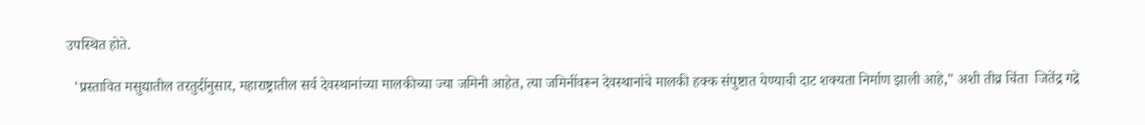उपस्थित होते.

  'प्रस्तावित मसुद्यातील तरतुदींनुसार, महाराष्ट्रातील सर्व देवस्थानांच्या मालकीच्या ज्या जमिनी आहेत, त्या जमिनींवरून देवस्थानांचे मालकी हक्क संपुष्टात येण्याची दाट शक्यता निर्माण झाली आहे," अशी तीव्र चिंता  जितेंद्र गद्रे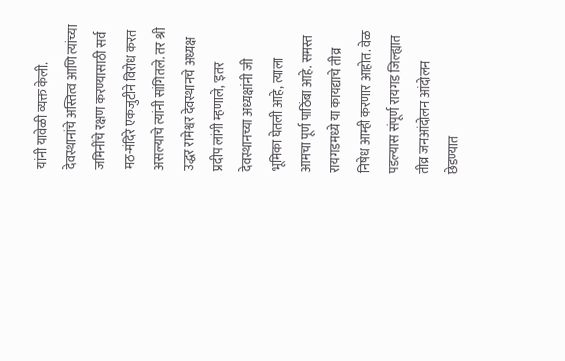यांनी यावेळी व्यक्त केली. देवस्थानांचे अस्तित्व आणि त्यांच्या जमिनींचे रक्षण करण्यासाठी सर्व मठ-मंदिरे एकजुटीने विरोध करत असल्याचे त्यांनी सांगितले. तर श्री उद्धर रामेश्वर देवस्थानचे अध्यक्ष प्रदीप लांगी म्हणाले, 'इतर देवस्थानच्या अध्यक्षांनी जी भूमिका घेतली आहे, त्याला आमचा पूर्ण पाठिंबा आहे. समस्त रायगडमध्ये या कायद्याचे तीव्र निषेध आम्ही करणार आहोत. वेळ पडल्यास संपूर्ण रायगड जिल्ह्यात तीव्र जनआंदोलन आंदोलन छेडण्यात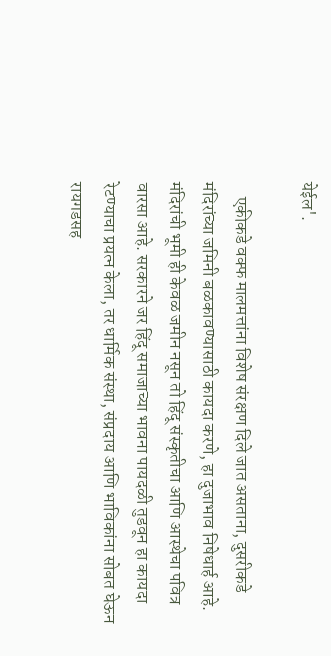येईल'.

    एकीकडे वक्फ मालमत्तांना विशेष संरक्षण दिले जात असताना, दुसरीकडे मंदिरांच्या जमिनी बळकावण्यासाठी कायदा करणे, हा दुजाभाव निषेधार्ह आहे. मंदिरांची भूमी ही केवळ जमीन नसून तो हिंदू संस्कृतीचा आणि आस्थेचा पवित्र वारसा आहे. सरकारने जर हिंदू समाजाच्या भावना पायदळी तुडवून हा कायदा रेटण्याचा प्रयत्न केला, तर धार्मिक संस्था, संप्रदाय आणि भाविकांना सोबत घेऊन रायगडसह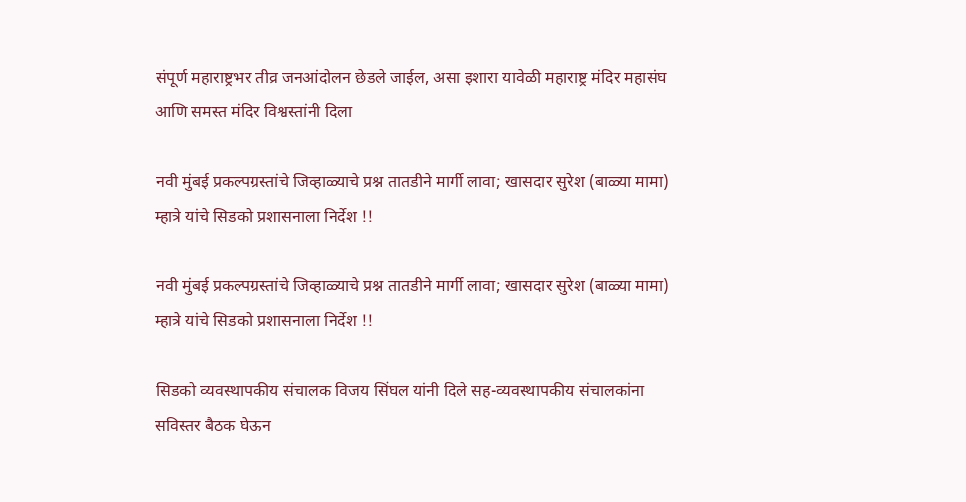संपूर्ण महाराष्ट्रभर तीव्र जनआंदोलन छेडले जाईल, असा इशारा यावेळी महाराष्ट्र मंदिर महासंघ आणि समस्त मंदिर विश्वस्तांनी दिला

नवी मुंबई प्रकल्पग्रस्तांचे जिव्हाळ्याचे प्रश्न तातडीने मार्गी लावा; खासदार सुरेश (बाळ्या मामा) म्हात्रे यांचे सिडको प्रशासनाला निर्देश !!

नवी मुंबई प्रकल्पग्रस्तांचे जिव्हाळ्याचे प्रश्न तातडीने मार्गी लावा; खासदार सुरेश (बाळ्या मामा) म्हात्रे यांचे सिडको प्रशासनाला निर्देश !!

सिडको व्यवस्थापकीय संचालक विजय सिंघल यांनी दिले सह-व्यवस्थापकीय संचालकांना सविस्तर बैठक घेऊन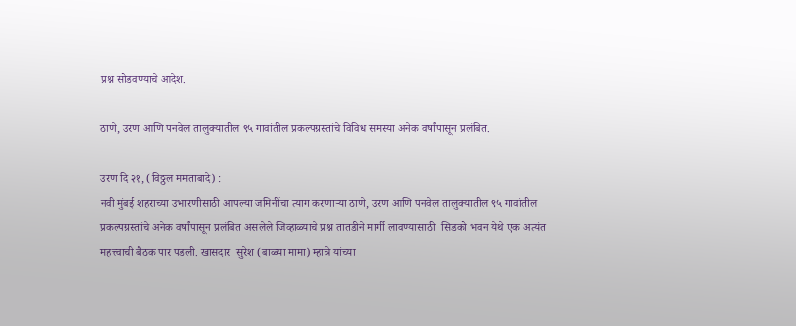प्रश्न सोडवण्याचे आदेश.

ठाणे, उरण आणि पनवेल तालुक्यातील ९५ गावांतील प्रकल्पग्रस्तांचे विविध समस्या अनेक वर्षांपासून प्रलंबित.

उरण दि २१, (विठ्ठल ममताबादे) :
नवी मुंबई शहराच्या उभारणीसाठी आपल्या जमिनींचा त्याग करणाऱ्या ठाणे, उरण आणि पनवेल तालुक्यातील ९५ गावांतील प्रकल्पग्रस्तांचे अनेक वर्षांपासून प्रलंबित असलेले जिव्हाळ्याचे प्रश्न तातडीने मार्गी लावण्यासाठी  सिडको भवन येथे एक अत्यंत महत्त्वाची बैठक पार पडली. खासदार  सुरेश (बाळ्या मामा) म्हात्रे यांच्या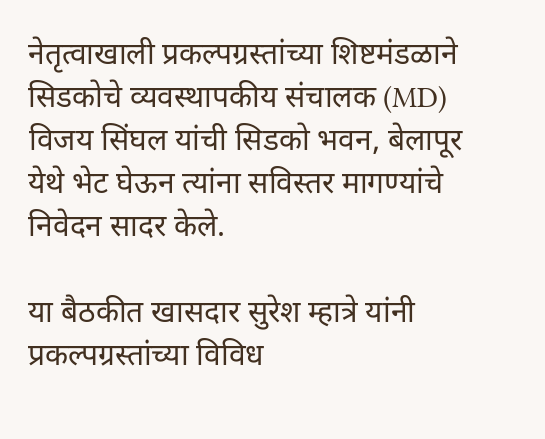नेतृत्वाखाली प्रकल्पग्रस्तांच्या शिष्टमंडळाने सिडकोचे व्यवस्थापकीय संचालक (MD)  विजय सिंघल यांची सिडको भवन, बेलापूर येथे भेट घेऊन त्यांना सविस्तर मागण्यांचे निवेदन सादर केले.

या बैठकीत खासदार सुरेश म्हात्रे यांनी प्रकल्पग्रस्तांच्या विविध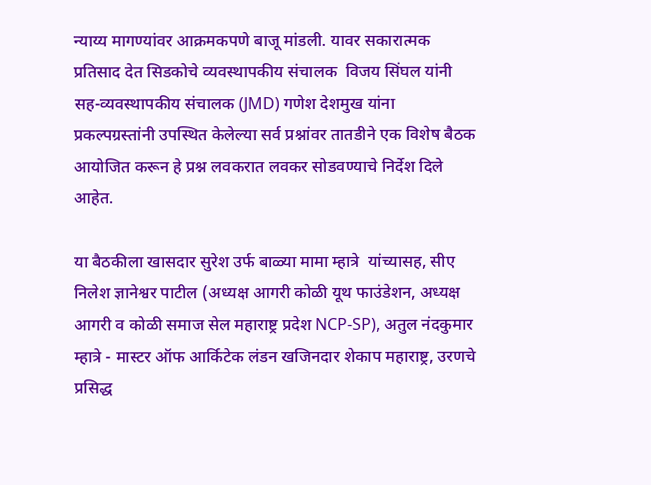न्याय्य मागण्यांवर आक्रमकपणे बाजू मांडली. यावर सकारात्मक प्रतिसाद देत सिडकोचे व्यवस्थापकीय संचालक  विजय सिंघल यांनी सह-व्यवस्थापकीय संचालक (JMD) गणेश देशमुख यांना प्रकल्पग्रस्तांनी उपस्थित केलेल्या सर्व प्रश्नांवर तातडीने एक विशेष बैठक आयोजित करून हे प्रश्न लवकरात लवकर सोडवण्याचे निर्देश दिले आहेत.

या बैठकीला खासदार सुरेश उर्फ बाळ्या मामा म्हात्रे  यांच्यासह, सीए निलेश ज्ञानेश्वर पाटील (अध्यक्ष आगरी कोळी यूथ फाउंडेशन, अध्यक्ष आगरी व कोळी समाज सेल महाराष्ट्र प्रदेश NCP-SP), अतुल नंदकुमार म्हात्रे - मास्टर ऑफ आर्किटेक लंडन खजिनदार शेकाप महाराष्ट्र, उरणचे प्रसिद्ध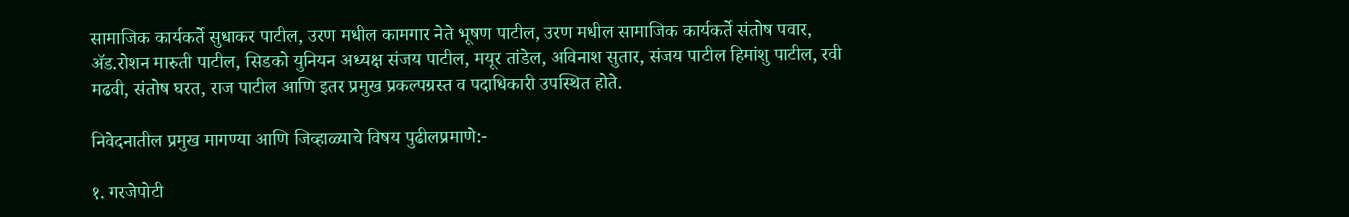सामाजिक कार्यकर्ते सुधाकर पाटील, उरण मधील कामगार नेते भूषण पाटील, उरण मधील सामाजिक कार्यकर्ते संतोष पवार, ॲड.रोशन मारुती पाटील, सिडको युनियन अध्यक्ष संजय पाटील, मयूर तांडेल, अविनाश सुतार, संजय पाटील हिमांशु पाटील, रवी मढवी, संतोष घरत, राज पाटील आणि इतर प्रमुख प्रकल्पग्रस्त व पदाधिकारी उपस्थित होते.

निवेदनातील प्रमुख मागण्या आणि जिव्हाळ्याचे विषय पुढीलप्रमाणे:-

१. गरजेपोटी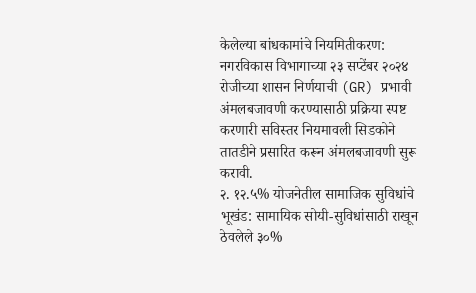केलेल्या बांधकामांचे नियमितीकरण: नगरविकास विभागाच्या २३ सप्टेंबर २०२४ रोजीच्या शासन निर्णयाची (GR) प्रभावी अंमलबजावणी करण्यासाठी प्रक्रिया स्पष्ट करणारी सविस्तर नियमावली सिडकोने तातडीने प्रसारित करून अंमलबजावणी सुरू करावी.
२. १२.५% योजनेतील सामाजिक सुविधांचे भूखंड: सामायिक सोयी-सुविधांसाठी राखून ठेवलेले ३०%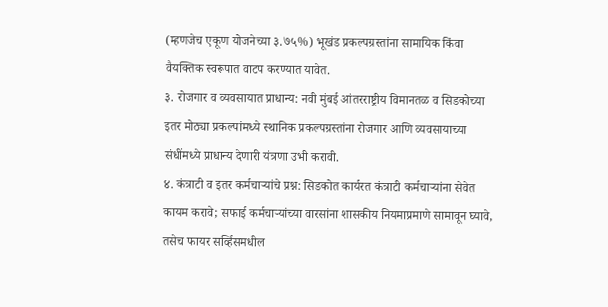(म्हणजेच एकूण योजनेच्या ३.७५%) भूखंड प्रकल्पग्रस्तांना सामायिक किंवा वैयक्तिक स्वरूपात वाटप करण्यात यावेत.
३. रोजगार व व्यवसायात प्राधान्य: नवी मुंबई आंतरराष्ट्रीय विमानतळ व सिडकोच्या इतर मोठ्या प्रकल्पांमध्ये स्थानिक प्रकल्पग्रस्तांना रोजगार आणि व्यवसायाच्या संधींमध्ये प्राधान्य देणारी यंत्रणा उभी करावी.
४. कंत्राटी व इतर कर्मचाऱ्यांचे प्रश्न: सिडकोत कार्यरत कंत्राटी कर्मचाऱ्यांना सेवेत कायम करावे; सफाई कर्मचाऱ्यांच्या वारसांना शासकीय नियमाप्रमाणे सामावून घ्यावे, तसेच फायर सर्व्हिसमधील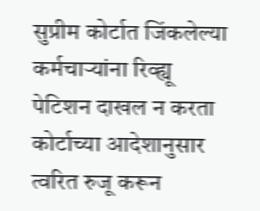सुप्रीम कोर्टात जिंकलेल्या कर्मचाऱ्यांना रिव्ह्यू पेटिशन दाखल न करता कोर्टाच्या आदेशानुसार त्वरित रुजू करून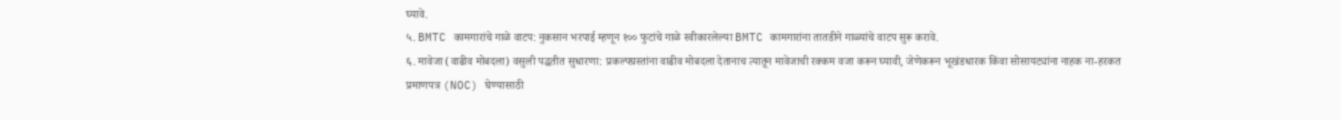घ्यावे.
५. BMTC कामगारांचे गाळे वाटप: नुकसान भरपाई म्हणून १०० फुटांचे गाळे स्वीकारलेल्या BMTC कामगारांना तातडीने गाळ्यांचे वाटप सुरू करावे.
६. मावेजा (वाढीव मोबदला) वसुली पद्धतीत सुधारणा: प्रकल्पग्रस्तांना वाढीव मोबदला देतानाच त्यातून मावेजाची रक्कम वजा करून घ्यावी, जेणेकरून भूखंडधारक किंवा सोसायट्यांना नाहक ना-हरकत प्रमाणपत्र (NOC) घेण्यासाठी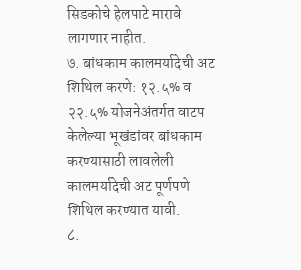सिडकोचे हेलपाटे मारावे लागणार नाहीत.
७. बांधकाम कालमर्यादेची अट शिथिल करणे: १२.५% व २२.५% योजनेअंतर्गत वाटप केलेल्या भूखंडांवर बांधकाम करण्यासाठी लावलेली कालमर्यादेची अट पूर्णपणे शिथिल करण्यात यावी.
८.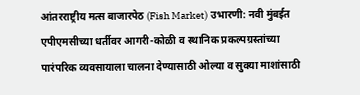आंतरराष्ट्रीय मत्स बाजारपेठ (Fish Market) उभारणी: नवी मुंबईत एपीएमसीच्या धर्तीवर आगरी-कोळी व स्थानिक प्रकल्पग्रस्तांच्या पारंपरिक व्यवसायाला चालना देण्यासाठी ओल्या व सुक्या माशांसाठी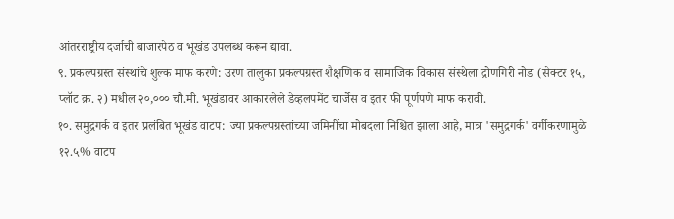आंतरराष्ट्रीय दर्जाची बाजारपेठ व भूखंड उपलब्ध करून द्यावा.
९. प्रकल्पग्रस्त संस्थांचे शुल्क माफ करणे: उरण तालुका प्रकल्पग्रस्त शैक्षणिक व सामाजिक विकास संस्थेला द्रोणगिरी नोड (सेक्टर १५, प्लॉट क्र. २) मधील २०,००० चौ.मी. भूखंडावर आकारलेले डेव्हलपमेंट चार्जेस व इतर फी पूर्णपणे माफ करावी.
१०. समुद्रगर्क व इतर प्रलंबित भूखंड वाटप: ज्या प्रकल्पग्रस्तांच्या जमिनींचा मोबदला निश्चित झाला आहे, मात्र 'समुद्रगर्क' वर्गीकरणामुळे १२.५% वाटप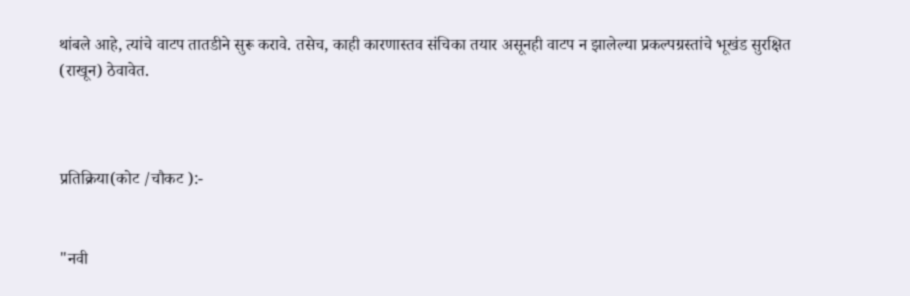थांबले आहे, त्यांचे वाटप तातडीने सुरू करावे. तसेच, काही कारणास्तव संचिका तयार असूनही वाटप न झालेल्या प्रकल्पग्रस्तांचे भूखंड सुरक्षित (राखून) ठेवावेत.



प्रतिक्रिया(कोट /चौकट ):-


"नवी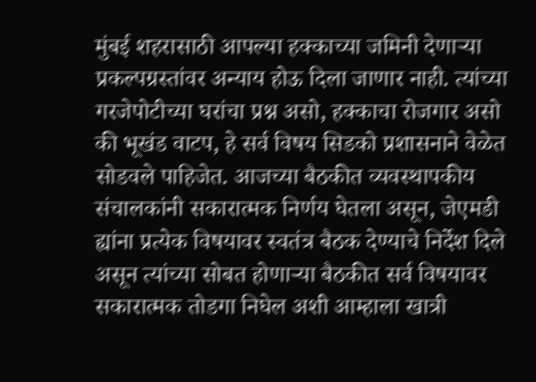मुंबई शहरासाठी आपल्या हक्काच्या जमिनी देणाऱ्या प्रकल्पग्रस्तांवर अन्याय होऊ दिला जाणार नाही. त्यांच्या गरजेपोटीच्या घरांचा प्रश्न असो, हक्काचा रोजगार असो की भूखंड वाटप, हे सर्व विषय सिडको प्रशासनाने वेळेत सोडवले पाहिजेत. आजच्या बैठकीत व्यवस्थापकीय संचालकांनी सकारात्मक निर्णय घेतला असून, जेएमडी ह्यांना प्रत्येक विषयावर स्वतंत्र बैठक देण्याचे निर्देश दिले असून त्यांच्या सोबत होणाऱ्या बैठकीत सर्व विषयावर सकारात्मक तोडगा निघेल अशी आम्हाला खात्री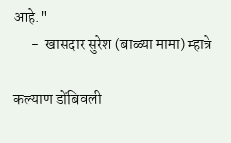आहे."
      -  खासदार सुरेश (बाळ्या मामा) म्हात्रे

कल्याण डोंबिवली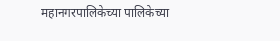महानगरपालिकेच्या पालिकेच्या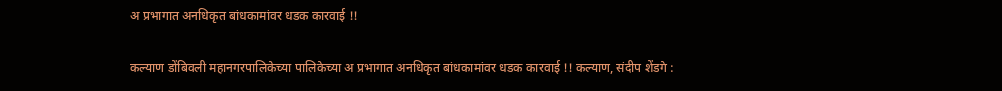अ प्रभागात अनधिकृत बांधकामांवर धडक कारवाई !!

कल्याण डोंबिवली महानगरपालिकेच्या पालिकेच्या अ प्रभागात अनधिकृत बांधकामांवर धडक कारवाई !! कल्याण, संदीप शेंडगे :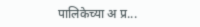पालिकेच्या अ प्र...